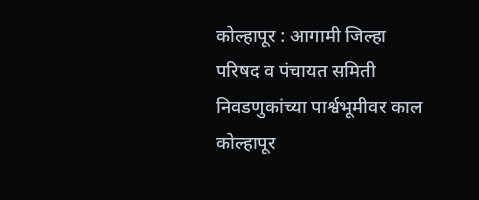कोल्हापूर : आगामी जिल्हा परिषद व पंचायत समिती निवडणुकांच्या पार्श्वभूमीवर काल कोल्हापूर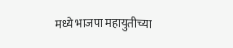मध्ये भाजपा महायुतीच्या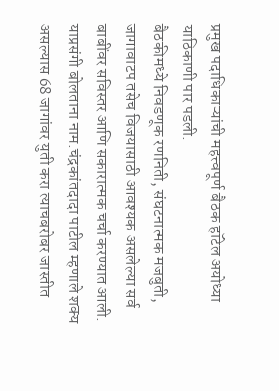प्रमुख पदाधिकाऱ्यांची महत्त्वपूर्ण बैठक हॉटेल अयोध्या याठिकाणी पार पडली.
बैठकीमध्ये निवडणूक रणनिती, संघटनात्मक मजबुती, जागावाटप तसेच विजयासाठी आवश्यक असलेल्या सर्व बाबींवर सविस्तर आणि सकारात्मक चर्चा करण्यात आली.
याप्रसंगी बोलताना नाम.चंद्रकांतदादा पाटील म्हणाले शक्य असल्यास 68 जागांवर युती करा त्याचबरोबर जास्तीत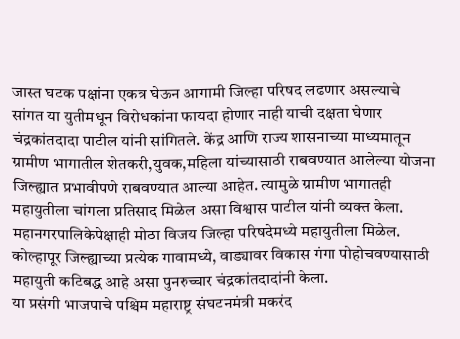जास्त घटक पक्षांना एकत्र घेऊन आगामी जिल्हा परिषद लढणार असल्याचे सांगत या युतीमधून विरोधकांना फायदा होणार नाही याची दक्षता घेणार चंद्रकांतदादा पाटील यांनी सांगितले. केंद्र आणि राज्य शासनाच्या माध्यमातून ग्रामीण भागातील शेतकरी,युवक,महिला यांच्यासाठी राबवण्यात आलेल्या योजना जिल्ह्यात प्रभावीपणे राबवण्यात आल्या आहेत. त्यामुळे ग्रामीण भागातही महायुतीला चांगला प्रतिसाद मिळेल असा विश्वास पाटील यांनी व्यक्त केला. महानगरपालिकेपेक्षाही मोठा विजय जिल्हा परिषदेमध्ये महायुतीला मिळेल. कोल्हापूर जिल्ह्याच्या प्रत्येक गावामध्ये, वाड्यावर विकास गंगा पोहोचवण्यासाठी महायुती कटिबद्ध आहे असा पुनरुच्चार चंद्रकांतदादांनी केला.
या प्रसंगी भाजपाचे पश्चिम महाराष्ट्र संघटनमंत्री मकरंद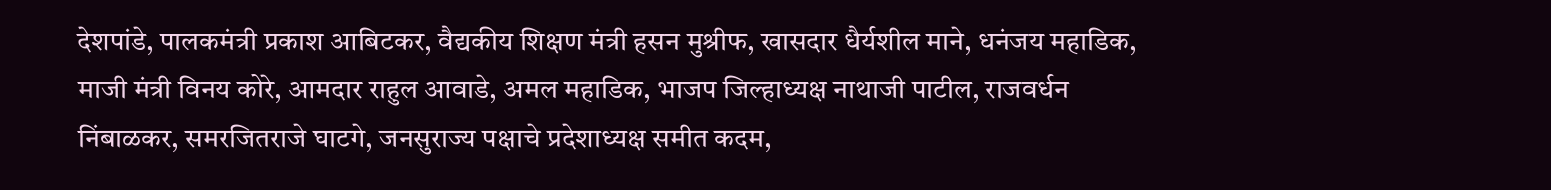देशपांडे, पालकमंत्री प्रकाश आबिटकर, वैद्यकीय शिक्षण मंत्री हसन मुश्रीफ, खासदार धैर्यशील माने, धनंजय महाडिक, माजी मंत्री विनय कोरे, आमदार राहुल आवाडे, अमल महाडिक, भाजप जिल्हाध्यक्ष नाथाजी पाटील, राजवर्धन निंबाळकर, समरजितराजे घाटगे, जनसुराज्य पक्षाचे प्रदेशाध्यक्ष समीत कदम,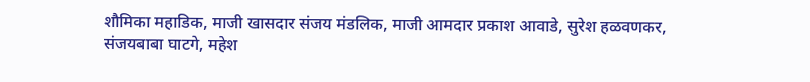शौमिका महाडिक, माजी खासदार संजय मंडलिक, माजी आमदार प्रकाश आवाडे, सुरेश हळवणकर, संजयबाबा घाटगे, महेश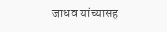जाधव यांच्यासह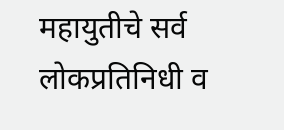महायुतीचे सर्व लोकप्रतिनिधी व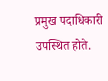प्रमुख पदाधिकारी उपस्थित होते.